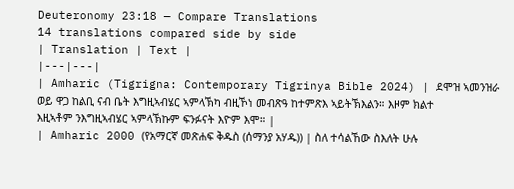Deuteronomy 23:18 — Compare Translations
14 translations compared side by side
| Translation | Text |
|---|---|
| Amharic (Tigrigna: Contemporary Tigrinya Bible 2024) | ደሞዝ ኣመንዝራ ወይ ዋጋ ከልቢ ናብ ቤት እግዚኣብሄር ኣምላኽካ ብዚኾነ መብጽዓ ከተምጽእ ኣይትኽእልን። እዞም ክልተ እዚኣቶም ንእግዚኣብሄር ኣምላኽኩም ፍንፉናት እዮም እሞ። |
| Amharic 2000 (የአማርኛ መጽሐፍ ቅዱስ (ሰማንያ አሃዱ)) | ስለ ተሳልኸው ስእለት ሁሉ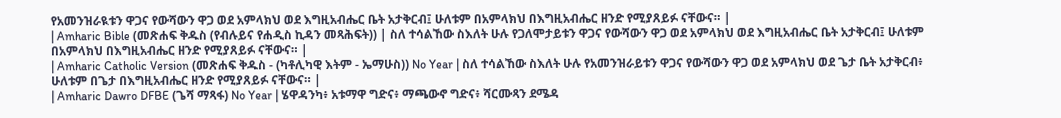የአመንዝራዪቱን ዋጋና የውሻውን ዋጋ ወደ አምላክህ ወደ እግዚአብሔር ቤት አታቅርብ፤ ሁለቱም በአምላክህ በእግዚአብሔር ዘንድ የሚያጸይፉ ናቸውና። |
| Amharic Bible (መጽሐፍ ቅዱስ (የብሉይና የሐዲስ ኪዳን መጻሕፍት)) | ስለ ተሳልኸው ስእለት ሁሉ የጋለሞታይቱን ዋጋና የውሻውን ዋጋ ወደ አምላክህ ወደ እግዚአብሔር ቤት አታቅርብ፤ ሁለቱም በአምላክህ በእግዚአብሔር ዘንድ የሚያጸይፉ ናቸውና። |
| Amharic Catholic Version (መጽሐፍ ቅዱስ - (ካቶሊካዊ እትም - ኤማሁስ)) No Year | ስለ ተሳልኸው ስእለት ሁሉ የአመንዝራይቱን ዋጋና የውሻውን ዋጋ ወደ አምላክህ ወደ ጌታ ቤት አታቅርብ፥ ሁለቱም በጌታ በእግዚአብሔር ዘንድ የሚያጸይፉ ናቸውና። |
| Amharic Dawro DFBE (ጌሻ ማጻፋ) No Year | ሄዋዳንካ፥ አቱማዋ ግድና፥ ማጫውኖ ግድና፥ ሻርሙጻን ደሜዳ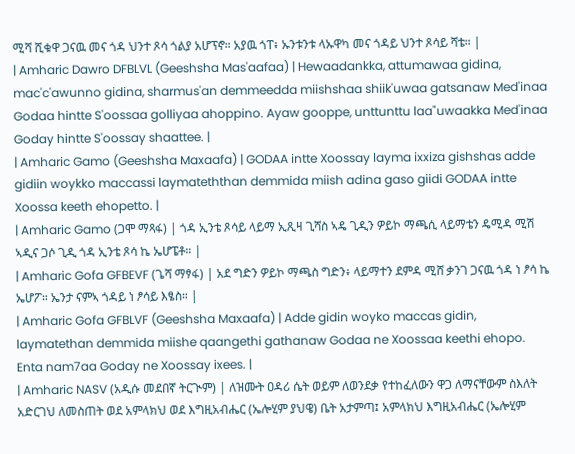ሚሻ ሺቁዋ ጋናዉ መና ጎዳ ህንተ ጾሳ ጎልያ አሆፕኖ። አያዉ ጎፐ፥ ኡንቱንቱ ላኡዋካ መና ጎዳይ ህንተ ጾሳይ ሻቴ። |
| Amharic Dawro DFBLVL (Geeshsha Mas'aafaa) | Hewaadankka, attumawaa gidina, mac'c'awunno gidina, sharmus'an demmeedda miishshaa shiik'uwaa gatsanaw Med'inaa Godaa hintte S'oossaa golliyaa ahoppino. Ayaw gooppe, unttunttu laa"uwaakka Med'inaa Goday hintte S'oossay shaattee. |
| Amharic Gamo (Geeshsha Maxaafa) | GODAA intte Xoossay layma ixxiza gishshas adde gidiin woykko maccassi laymateththan demmida miish adina gaso giidi GODAA intte Xoossa keeth ehopetto. |
| Amharic Gamo (ጋሞ ማጻፋ) | ጎዳ ኢንቴ ጾሳይ ላይማ ኢጺዛ ጊሻስ ኣዴ ጊዲን ዎይኮ ማጫሲ ላይማቴን ዴሚዳ ሚሽ ኣዲና ጋሶ ጊዲ ጎዳ ኢንቴ ጾሳ ኬ ኤሆፔቶ። |
| Amharic Gofa GFBEVF (ጌሻ ማፃፋ) | አደ ግድን ዎይኮ ማጫስ ግድን፥ ላይማተን ደምዳ ሚሸ ቃንገ ጋናዉ ጎዳ ነ ፆሳ ኬ ኤሆፖ። ኤንታ ናምኣ ጎዳይ ነ ፆሳይ እፄስ። |
| Amharic Gofa GFBLVF (Geeshsha Maxaafa) | Adde gidin woyko maccas gidin, laymatethan demmida miishe qaangethi gathanaw Godaa ne Xoossaa keethi ehopo. Enta nam7aa Goday ne Xoossay ixees. |
| Amharic NASV (አዲሱ መደበኛ ትርጒም) | ለዝሙት ዐዳሪ ሴት ወይም ለወንደቃ የተከፈለውን ዋጋ ለማናቸውም ስእለት አድርገህ ለመስጠት ወደ አምላክህ ወደ እግዚአብሔር (ኤሎሂም ያህዌ) ቤት አታምጣ፤ አምላክህ እግዚአብሔር (ኤሎሂም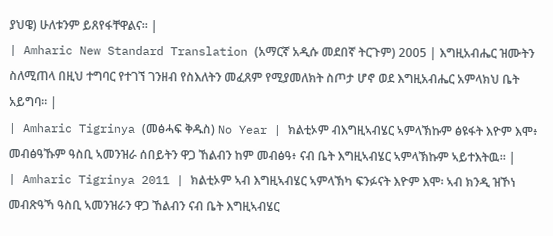ያህዌ) ሁለቱንም ይጸየፋቸዋልና። |
| Amharic New Standard Translation (አማርኛ አዲሱ መደበኛ ትርጉም) 2005 | እግዚአብሔር ዝሙትን ስለሚጠላ በዚህ ተግባር የተገኘ ገንዘብ የስእለትን መፈጸም የሚያመለክት ስጦታ ሆኖ ወደ እግዚአብሔር አምላክህ ቤት አይግባ። |
| Amharic Tigrinya (መፅሓፍ ቅዱስ) No Year | ክልቲኦም ብእግዚኣብሄር ኣምላኽኩም ፅዩፋት እዮም እሞ፥ መብፅዓኹም ዓስቢ ኣመንዝራ ሰበይትን ዋጋ ኸልብን ከም መብፅዓ፥ ናብ ቤት እግዚኣብሄር ኣምላኽኩም ኣይተእትዉ። |
| Amharic Tigrinya 2011 | ክልቲኦም ኣብ እግዚኣብሄር ኣምላኽካ ፍንፉናት እዮም እሞ፡ ኣብ ክንዲ ዝኾነ መብጽዓኻ ዓስቢ ኣመንዝራን ዋጋ ኸልብን ናብ ቤት እግዚኣብሄር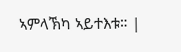ኣምላኽካ ኣይተእቱ። |